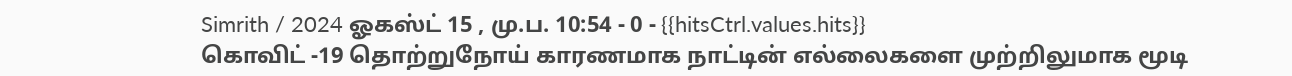Simrith / 2024 ஓகஸ்ட் 15 , மு.ப. 10:54 - 0 - {{hitsCtrl.values.hits}}
கொவிட் -19 தொற்றுநோய் காரணமாக நாட்டின் எல்லைகளை முற்றிலுமாக மூடி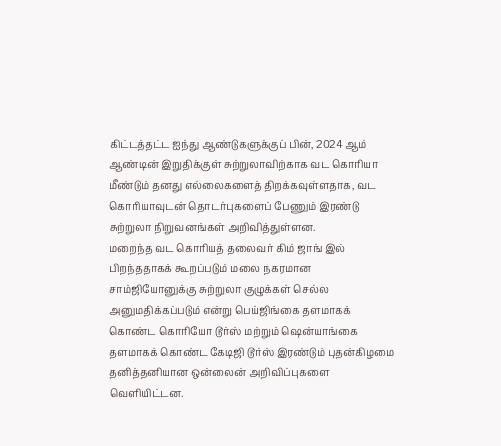கிட்டத்தட்ட ஐந்து ஆண்டுகளுக்குப் பின், 2024 ஆம் ஆண்டின் இறுதிக்குள் சுற்றுலாவிற்காக வட கொரியா மீண்டும் தனது எல்லைகளைத் திறக்கவுள்ளதாக, வட கொரியாவுடன் தொடர்புகளைப் பேணும் இரண்டு சுற்றுலா நிறுவனங்கள் அறிவித்துள்ளன.
மறைந்த வட கொரியத் தலைவர் கிம் ஜாங் இல் பிறந்ததாகக் கூறப்படும் மலை நகரமான சாம்ஜியோனுக்கு சுற்றுலா குழுக்கள் செல்ல அனுமதிக்கப்படும் என்று பெய்ஜிங்கை தளமாகக் கொண்ட கொரியோ டூர்ஸ் மற்றும் ஷென்யாங்கை தளமாகக் கொண்ட கேடிஜி டூர்ஸ் இரண்டும் புதன்கிழமை தனித்தனியான ஒன்லைன் அறிவிப்புகளை வெளியிட்டன.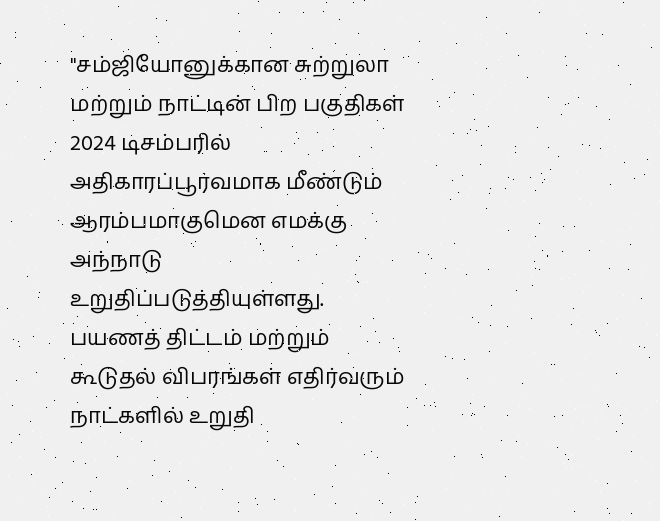"சம்ஜியோனுக்கான சுற்றுலா மற்றும் நாட்டின் பிற பகுதிகள் 2024 டிசம்பரில் அதிகாரப்பூர்வமாக மீண்டும் ஆரம்பமாகுமென எமக்கு அந்நாடு உறுதிப்படுத்தியுள்ளது. பயணத் திட்டம் மற்றும் கூடுதல் விபரங்கள் எதிர்வரும் நாட்களில் உறுதி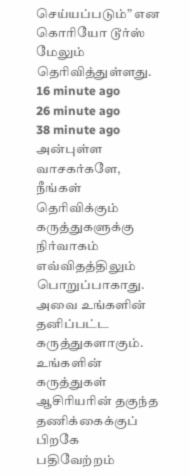செய்யப்படும்” என கொரியோ டூர்ஸ் மேலும் தெரிவித்துள்ளது.
16 minute ago
26 minute ago
38 minute ago
அன்புள்ள வாசகர்களே,
நீங்கள் தெரிவிக்கும் கருத்துகளுக்கு நிர்வாகம் எவ்விதத்திலும் பொறுப்பாகாது. அவை உங்களின் தனிப்பட்ட கருத்துகளாகும். உங்களின் கருத்துகள் ஆசிரியரின் தகுந்த தணிக்கைக்குப் பிறகே பதிவேற்றம்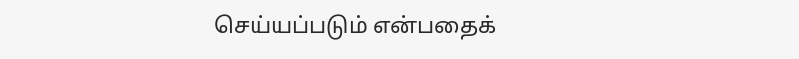செய்யப்படும் என்பதைக்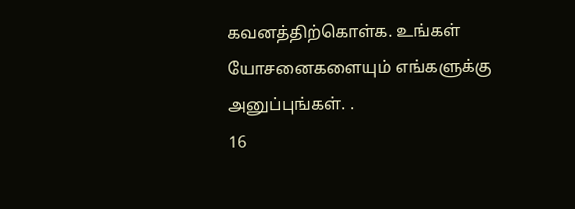கவனத்திற்கொள்க. உங்கள் யோசனைகளையும் எங்களுக்கு அனுப்புங்கள். .
16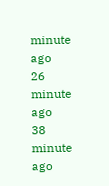minute ago
26 minute ago
38 minute ago